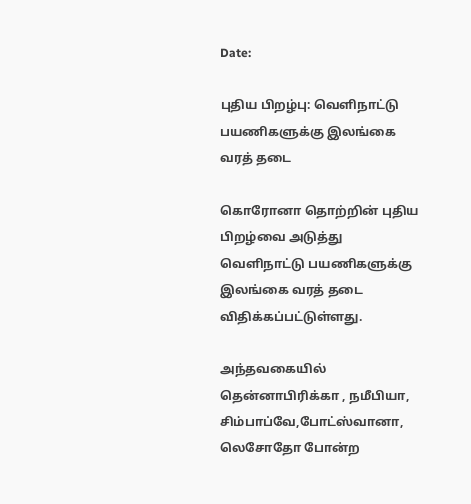Date:

புதிய பிறழ்பு: வெளிநாட்டு பயணிகளுக்கு இலங்கை வரத் தடை

கொரோனா தொற்றின் புதிய பிறழ்வை அடுத்து வெளிநாட்டு பயணிகளுக்கு இலங்கை வரத் தடை விதிக்கப்பட்டுள்ளது.

அந்தவகையில் தென்னாபிரிக்கா , நமீபியா, சிம்பாப்வே,போட்ஸ்வானா, லெசோதோ போன்ற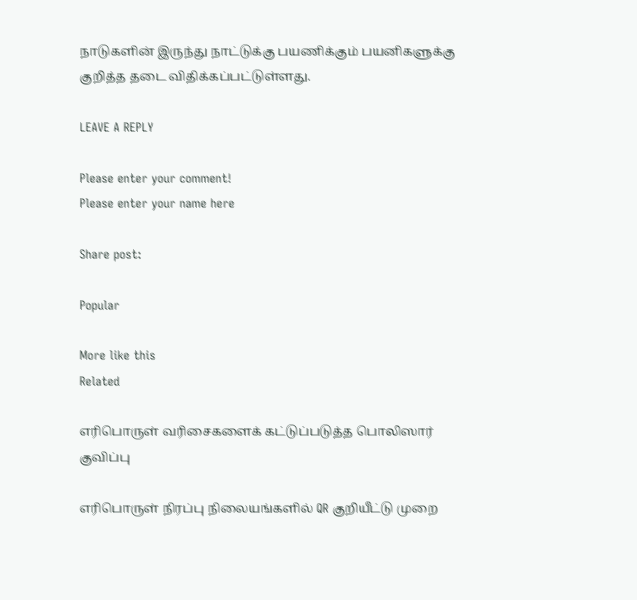நாடுகளின் இருந்து நாட்டுக்கு பயணிக்கும் பயனிகளுக்கு குறித்த தடை விதிக்கப்பட்டுள்ளது.

LEAVE A REPLY

Please enter your comment!
Please enter your name here

Share post:

Popular

More like this
Related

எரிபொருள் வரிசைகளைக் கட்டுப்படுத்த பொலிஸார் குவிப்பு

எரிபொருள் நிரப்பு நிலையங்களில் QR குறியீட்டு முறை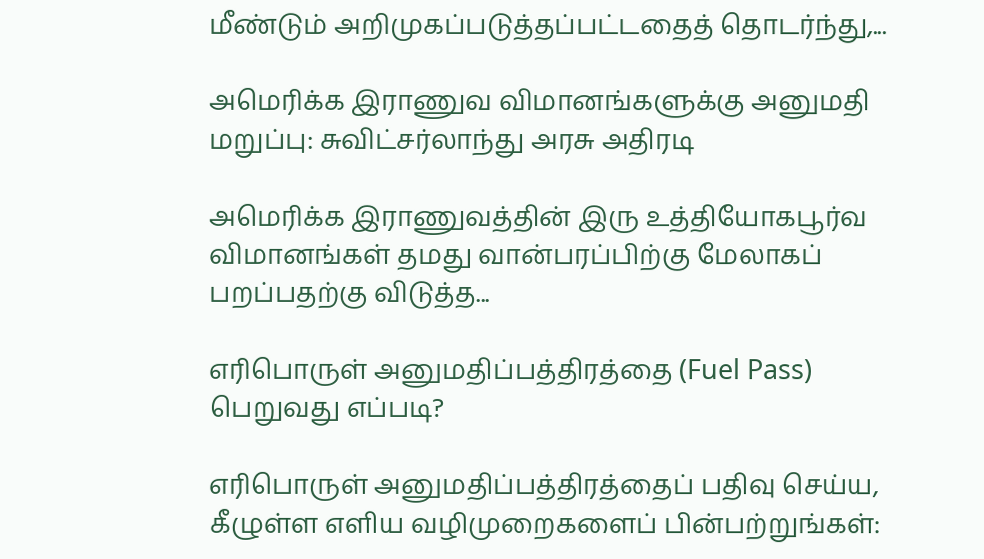மீண்டும் அறிமுகப்படுத்தப்பட்டதைத் தொடர்ந்து,...

அமெரிக்க இராணுவ விமானங்களுக்கு அனுமதி மறுப்பு: சுவிட்சர்லாந்து அரசு அதிரடி

அமெரிக்க இராணுவத்தின் இரு உத்தியோகபூர்வ விமானங்கள் தமது வான்பரப்பிற்கு மேலாகப் பறப்பதற்கு விடுத்த...

எரிபொருள் அனுமதிப்பத்திரத்தை (Fuel Pass) பெறுவது எப்படி?

எரிபொருள் அனுமதிப்பத்திரத்தைப் பதிவு செய்ய, கீழுள்ள எளிய வழிமுறைகளைப் பின்பற்றுங்கள்: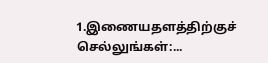1.இணையதளத்திற்குச் செல்லுங்கள்:...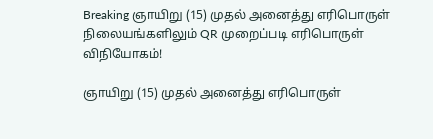Breaking ஞாயிறு (15) முதல் அனைத்து எரிபொருள் நிலையங்களிலும் QR முறைப்படி எரிபொருள் விநியோகம்!

ஞாயிறு (15) முதல் அனைத்து எரிபொருள்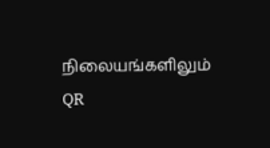நிலையங்களிலும் QR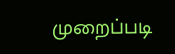முறைப்படி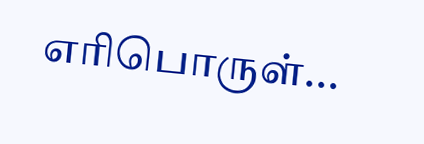எரிபொருள்...